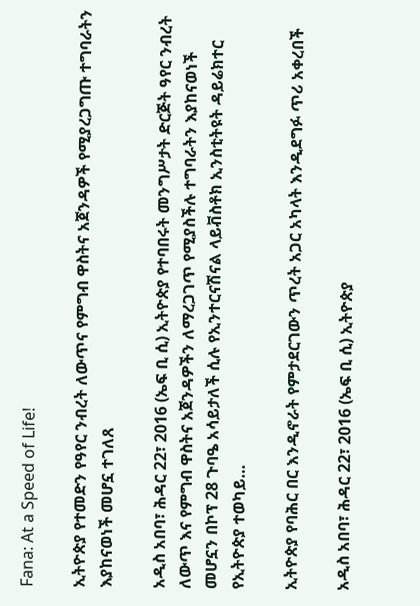Fana: At a Speed of Life!

ኢትዮጵያ የተመድን የዓየር ንብረት ለውጥና የምግብ ዋስትና አጀንዳዎች የሚያረጋግጡ ተግባራትን እያከናወነች መሆኗ ተገለጸ

አዲስ አበባ፣ ሕዳር 22፣ 2016 (ኤፍ ቢ ሲ) ኢትዮጵያ የተባበሩት መንግሥታት ድርጅት ዓየር ንብረት ለውጥ እና የምግብ ዋስትና አጀንዳዎችን ለማረጋገጥ የሚያስችሉ ተግባራትን እያከናወነች መሆኗን በኮፕ 28 ጉባዔ አሳይታለች ሲሉ የኢንተርናሽናል ላይቭስቶክ ኢንስቲትዩት ዳይሬክተር የኢትዮጵያ ተወካይ…

ኢትዮጵያ የባሕር በር እንዲኖራት የምታደርገውን ጥረት አጋር አካላት እንዲደግፉ ጥሪ አቀረበች

አዲስ አበባ፣ ሕዳር 22፣ 2016 (ኤፍ ቢ ሲ) ኢትዮጵያ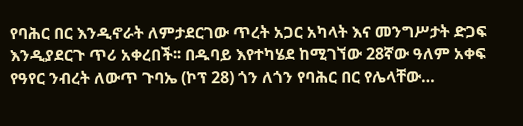የባሕር በር እንዲኖራት ለምታደርገው ጥረት አጋር አካላት እና መንግሥታት ድጋፍ እንዲያደርጉ ጥሪ አቀረበች፡፡ በዱባይ እየተካሄደ ከሚገኘው 28ኛው ዓለም አቀፍ የዓየር ንብረት ለውጥ ጉባኤ (ኮፕ 28) ጎን ለጎን የባሕር በር የሌላቸው…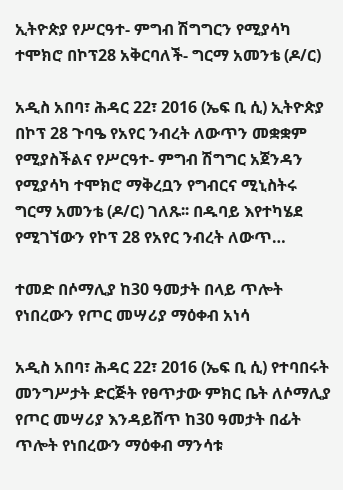ኢትዮጵያ የሥርዓተ- ምግብ ሽግግርን የሚያሳካ ተሞክሮ በኮፕ28 አቅርባለች- ግርማ አመንቴ (ዶ/ር)

አዲስ አበባ፣ ሕዳር 22፣ 2016 (ኤፍ ቢ ሲ) ኢትዮጵያ በኮፕ 28 ጉባዔ የአየር ንብረት ለውጥን መቋቋም የሚያስችልና የሥርዓተ- ምግብ ሽግግር አጀንዳን የሚያሳካ ተሞክሮ ማቅረቧን የግብርና ሚኒስትሩ ግርማ አመንቴ (ዶ/ር) ገለጹ፡፡ በዱባይ እየተካሄደ የሚገኘውን የኮፕ 28 የአየር ንብረት ለውጥ…

ተመድ በሶማሊያ ከ30 ዓመታት በላይ ጥሎት የነበረውን የጦር መሣሪያ ማዕቀብ አነሳ

አዲስ አበባ፣ ሕዳር 22፣ 2016 (ኤፍ ቢ ሲ) የተባበሩት መንግሥታት ድርጅት የፀጥታው ምክር ቤት ለሶማሊያ የጦር መሣሪያ እንዳይሸጥ ከ30 ዓመታት በፊት ጥሎት የነበረውን ማዕቀብ ማንሳቱ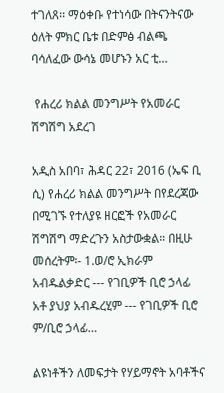ተገለጸ፡፡ ማዕቀቡ የተነሳው በትናንትናው ዕለት ምክር ቤቱ በድምፅ ብልጫ ባሳለፈው ውሳኔ መሆኑን አር ቲ…

 የሐረሪ ክልል መንግሥት የአመራር ሽግሽግ አደረገ

አዲስ አበባ፣ ሕዳር 22፣ 2016 (ኤፍ ቢ ሲ) የሐረሪ ክልል መንግሥት በየደረጃው በሚገኙ የተለያዩ ዘርፎች የአመራር ሽግሽግ ማድረጉን አስታውቋል። በዚሁ መሰረትም፡- 1.ወ/ሮ ኢክራም አብዱልቃድር --- የገቢዎች ቢሮ ኃላፊ አቶ ያህያ አብዱረሂም --- የገቢዎች ቢሮ ም/ቢሮ ኃላፊ…

ልዩነቶችን ለመፍታት የሃይማኖት አባቶችና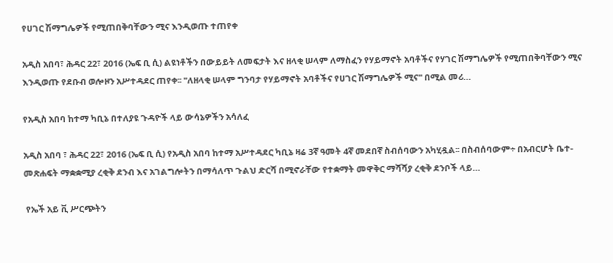የሀገር ሽማግሌዎች የሚጠበቅባቸውን ሚና እንዲወጡ ተጠየቀ

አዲስ አበባ፣ ሕዳር 22፣ 2016 (ኤፍ ቢ ሲ) ልዩነቶችን በውይይት ለመፍታት እና ዘላቂ ሠላም ለማስፈን የሃይማኖት አባቶችና የሃገር ሽማግሌዎች የሚጠበቅባቸውን ሚና እንዲወጡ የደቡብ ወሎዞን አሥተዳደር ጠየቀ፡፡ "ለዘላቂ ሠላም ግንባታ የሃይማኖት አባቶችና የሀገር ሽማግሌዎች ሚና" በሚል መሪ…

የአዲስ አበባ ከተማ ካቢኔ በተለያዩ ጉዳዮች ላይ ውሳኔዎችን አሳለፈ

አዲስ አበባ ፣ ሕዳር 22፣ 2016 (ኤፍ ቢ ሲ) የአዲስ አበባ ከተማ አሥተዳደር ካቢኔ ዛሬ 3ኛ ዓመት 4ኛ መደበኛ ስብሰባውን አካሂዷል፡፡ በስብሰባውም÷ በአብርሆት ቤተ-መጽሐፍት ማቋቋሚያ ረቂቅ ደንብ እና አገልግሎትን በማሳለጥ ጉልህ ድርሻ በሚኖራቸው የተቋማት መዋቅር ማሻሻያ ረቂቅ ደንቦች ላይ…

 የኤች አይ ቪ ሥርጭትን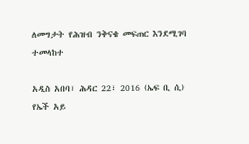ለመግታት የሕዝብ ንቅናቄ መፍጠር እንደሚገባ ተመላከተ

አዲስ አበባ፣ ሕዳር 22፣ 2016 (ኤፍ ቢ ሲ) የኤች አይ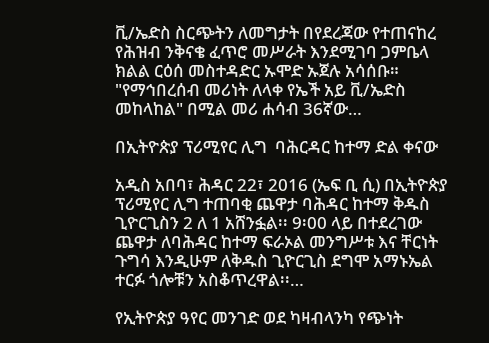ቪ/ኤድስ ስርጭትን ለመግታት በየደረጃው የተጠናከረ የሕዝብ ንቅናቄ ፈጥሮ መሥራት እንደሚገባ ጋምቤላ ክልል ርዕሰ መስተዳድር ኡሞድ ኡጀሉ አሳሰቡ። "የማኅበረሰብ መሪነት ለላቀ የኤች አይ ቪ/ኤድስ መከላከል" በሚል መሪ ሐሳብ 36ኛው…

በኢትዮጵያ ፕሪሚየር ሊግ  ባሕርዳር ከተማ ድል ቀናው

አዲስ አበባ፣ ሕዳር 22፣ 2016 (ኤፍ ቢ ሲ) በኢትዮጵያ ፕሪሚየር ሊግ ተጠባቂ ጨዋታ ባሕዳር ከተማ ቅዱስ ጊዮርጊስን 2 ለ 1 አሸንፏል፡፡ 9፡00 ላይ በተደረገው ጨዋታ ለባሕዳር ከተማ ፍራኦል መንግሥቱ እና ቸርነት ጉግሳ እንዲሁም ለቅዱስ ጊዮርጊስ ደግሞ አማኑኤል ተርፉ ጎሎቹን አስቆጥረዋል፡፡…

የኢትዮጵያ ዓየር መንገድ ወደ ካዛብላንካ የጭነት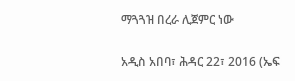ማጓጓዝ በረራ ሊጀምር ነው

አዲስ አበባ፣ ሕዳር 22፣ 2016 (ኤፍ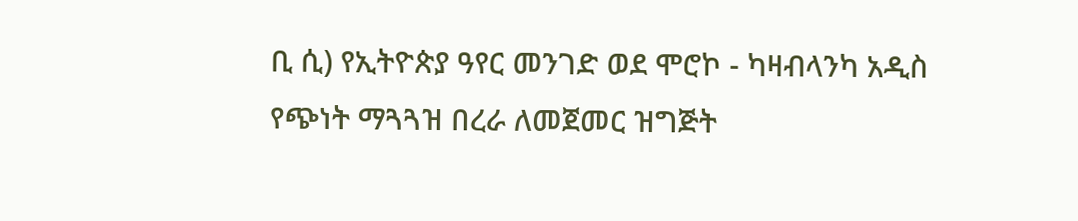ቢ ሲ) የኢትዮጵያ ዓየር መንገድ ወደ ሞሮኮ - ካዛብላንካ አዲስ የጭነት ማጓጓዝ በረራ ለመጀመር ዝግጅት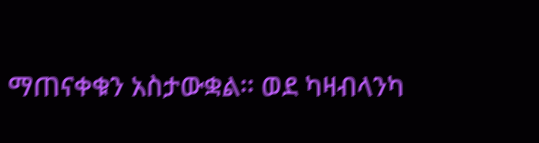ማጠናቀቁን አስታውቋል፡፡ ወደ ካዛብላንካ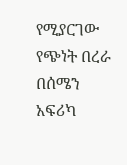የሚያርገው የጭነት በረራ በሰሜን አፍሪካ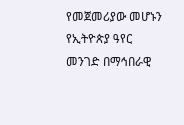የመጀመሪያው መሆኑን የኢትዮጵያ ዓየር መንገድ በማኅበራዊ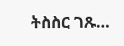ትስስር ገጹ…